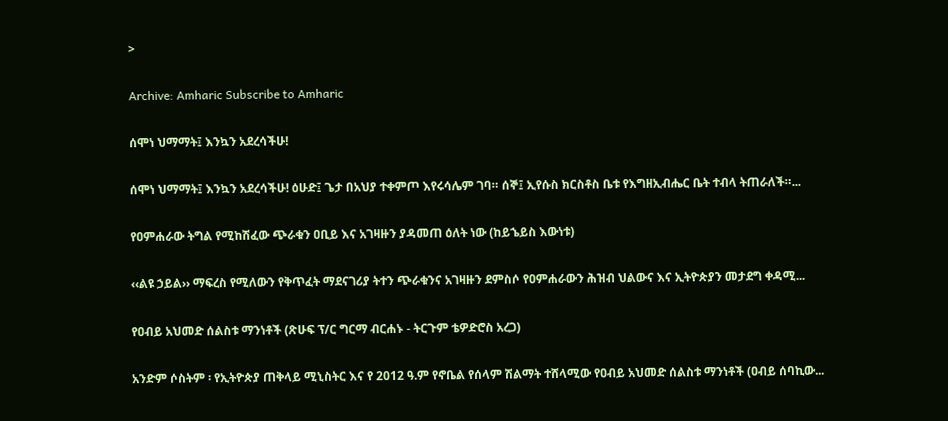>

Archive: Amharic Subscribe to Amharic

ሰሞነ ህማማት፤ እንኳን አደረሳችሁ!

ሰሞነ ህማማት፤ እንኳን አደረሳችሁ! ዕሁድ፤ ጌታ በአህያ ተቀምጦ እየሩሳሌም ገባ። ሰኞ፤ ኢየሱስ ክርስቶስ ቤቱ የእግዘኢብሔር ቤት ተብላ ትጠራለች።...

የዐምሐራው ትግል የሚከሽፈው ጭራቁን ዐቢይ እና አገዛዙን ያዳመጠ ዕለት ነው (ከይኄይስ እውነቱ)

‹‹ልዩ ኃይል›› ማፍረስ የሚለውን የቅጥፈት ማደናገሪያ ትተን ጭራቁንና አገዛዙን ደምስሶ የዐምሐራውን ሕዝብ ህልውና እና ኢትዮጵያን መታደግ ቀዳሚ...

የዐብይ አህመድ ሰልስቱ ማንነቶች (ጽሁፍ ፕ/ር ግርማ ብርሐኑ - ትርጉም ቴዎድሮስ አረጋ)

አንድም ሶስትም ፡ የኢትዮጵያ ጠቅላይ ሚኒስትር እና የ 2012 ዓ.ም የኖቤል የሰላም ሽልማት ተሸላሚው የዐብይ አህመድ ሰልስቱ ማንነቶች (ዐብይ ሰባኪው...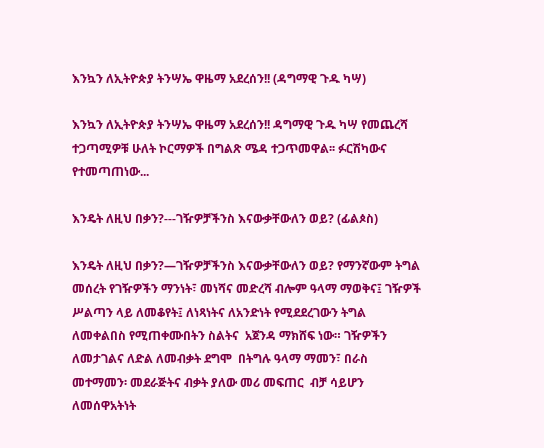እንኳን ለኢትዮጵያ ትንሣኤ ዋዜማ አደረሰን!! (ዳግማዊ ጉዱ ካሣ)

እንኳን ለኢትዮጵያ ትንሣኤ ዋዜማ አደረሰን!! ዳግማዊ ጉዱ ካሣ የመጨረሻ ተጋጣሚዎቹ ሁለት ኮርማዎች በግልጽ ሜዳ ተጋጥመዋል፡፡ ፉርሽካውና የተመጣጠነው...

እንዴት ለዚህ በቃን?---ገዥዎቻችንስ እናውቃቸውለን ወይ? (ፊልጶስ)

እንዴት ለዚህ በቃን?—ገዥዎቻችንስ እናውቃቸውለን ወይ? የማንኛውም ትግል መሰረት የገዥዎችን ማንነት፣ መነሻና መድረሻ ብሎም ዓላማ ማወቅና፤ ገዥዎች ሥልጣን ላይ ለመቆየት፤ ለነጻነትና ለአንድነት የሚደደረገውን ትግል  ለመቀልበስ የሚጠቀሙበትን ስልትና  አጀንዳ ማክሸፍ ነው። ገዥዎችን ለመታገልና ለድል ለመብቃት ደግሞ  በትግሉ ዓላማ ማመን፣ በራስ መተማመን፡ መደራጅትና ብቃት ያለው መሪ መፍጠር  ብቻ ሳይሆን ለመሰዋአትነት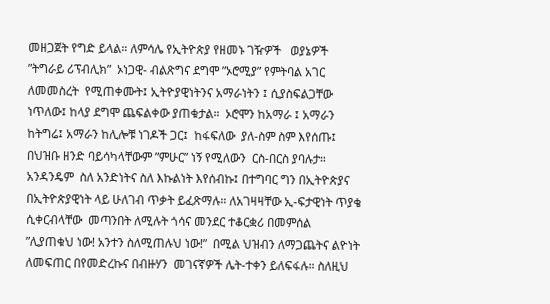መዘጋጀት የግድ ይላል። ለምሳሌ የኢትዮጵያ የዘመኑ ገዥዎች   ወያኔዎች ”ትግራይ ሪፕብሊክ”  ኦነጋዊ- ብልጽግና ደግሞ ”ኦሮሚያ” የምትባል አገር ለመመስረት  የሚጠቀሙት፤ ኢትዮያዊነትንና አማራነትን ፤ ሲያስፍልጋቸው ነጥለው፤ ከላያ ደግሞ ጨፍልቀው ያጠቁታል።  ኦሮሞን ከአማራ ፤ አማራን ከትግሬ፤ አማራን ከሊሎቹ ነገዶች ጋር፤  ከፋፍለው  ያለ-ስም ስም እየሰጡ፤  በህዝቡ ዘንድ ባይሳካላቸውም ”ምሁር” ነኝ የሚለውን  ርስ-በርስ ያባሉታ።  አንዳንዴም  ስለ አንድነትና ስለ እኩልነት እየሰብኩ፤ በተግባር ግን በኢትዮጵያና በኢትዮጵያዊነት ላይ ሁለገብ ጥቃት ይፈጽማሉ። ለአገዛዛቸው ኢ-ፍታዊነት ጥያቄ ሲቀርብላቸው  መጣንበት ለሚሉት ጎሳና መንደር ተቆርቋሪ በመምሰል  ”ሊያጠቁህ ነው! አንተን ስለሚጠሉህ ነው!”  በሚል ህዝብን ለማጋጨትና ልዮነት ለመፍጠር በየመድረኩና በብዙሃን  መገናኛዎች ሌት-ተቀን ይለፍፋሉ። ስለዚህ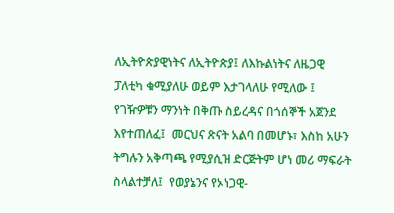ለኢትዮጵያዊነትና ለኢትዮጵያ፤ ለእኩልነትና ለዜጋዊ ፓለቲካ ቁሚያለሁ ወይም እታገላለሁ የሚለው ፤ የገዥዎቹን ማንነት በቅጡ ስይረዳና በጎሰኞች አጀንደ እየተጠለፈ፤  መርህና ጽናት አልባ በመሆኑ፣ እስከ አሁን ትግሉን አቅጣጫ የሚያሲዝ ድርጅትም ሆነ መሪ ማፍራት ስላልተቻለ፤  የወያኔንና የኦነጋዊ-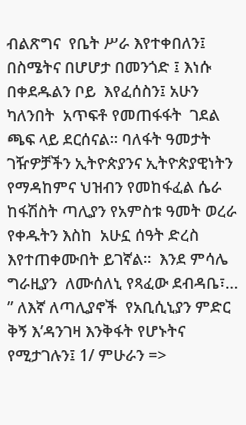ብልጽግና  የቤት ሥራ እየተቀበለን፤  በስሜትና በሆሆታ በመንጎድ ፤ እነሱ  በቀደዱልን ቦይ  እየፈሰስን፤ አሁን ካለንበት  አጥፍቶ የመጠፋፋት  ገደል ጫፍ ላይ ደርሰናል። ባለፋት ዓመታት ገዥዎቻችን ኢትዮጵያንና ኢትዮጵያዊነትን የማዳከምና ህዝብን የመከፋፈል ሴራ  ከፋሽስት ጣሊያን የአምስቱ ዓመት ወረራ  የቀዱትን እስከ  አሁኗ ሰዓት ድረስ እየተጠቀሙበት ይገኛል።  እንደ ምሳሌ ግራዚያን  ለሙሰለኒ የጻፈው ደብዳቤ፣… ” ለእኛ ለጣሊያኖች  የአቢሲኒያን ምድር ቅኝ እ’ዳንገዛ እንቅፋት የሆኑትና  የሚታገሉን፤ 1/ ምሁራን =>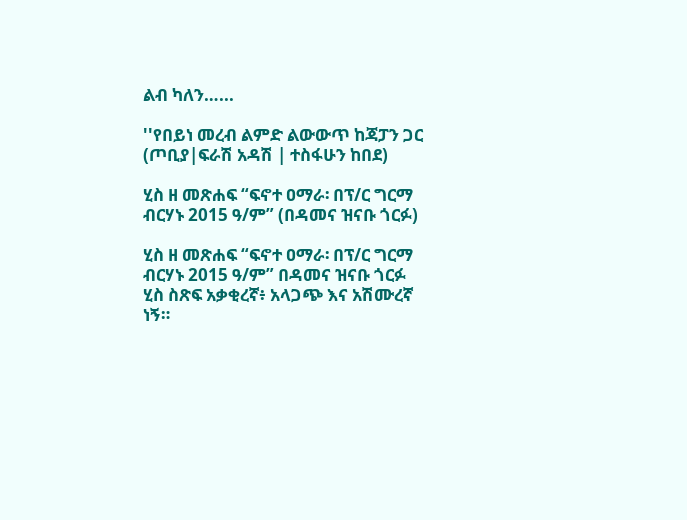ልብ ካለን…...

''የበይነ መረብ ልምድ ልውውጥ ከጃፓን ጋር (ጦቢያ|ፍራሽ አዳሽ | ተስፋሁን ከበደ)

ሂስ ዘ መጽሐፍ “ፍኖተ ዐማራ፡ በፕ/ር ግርማ ብርሃኑ 2015 ዓ/ም” (በዳመና ዝናቡ ጎርፉ)

ሂስ ዘ መጽሐፍ “ፍኖተ ዐማራ፡ በፕ/ር ግርማ ብርሃኑ 2015 ዓ/ም” በዳመና ዝናቡ ጎርፉ  ሂስ ስጽፍ አቃቂረኛ፥ አላጋጭ እና አሽሙረኛ ነኝ።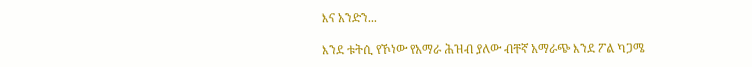እና አንድን...

እንደ ቱትሲ የኾነው የአማራ ሕዝብ ያለው ብቸኛ አማራጭ እንደ ፖል ካጋሜ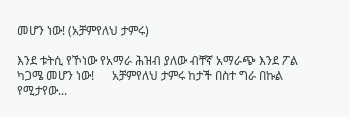መሆን ነው! (አቻምየለህ ታምሩ)

እንደ ቱትሲ የኾነው የአማራ ሕዝብ ያለው ብቸኛ አማራጭ እንደ ፖል ካጋሜ መሆን ነው!      አቻምየለህ ታምሩ ከታች በስተ ግራ በኩል የሚታየው...